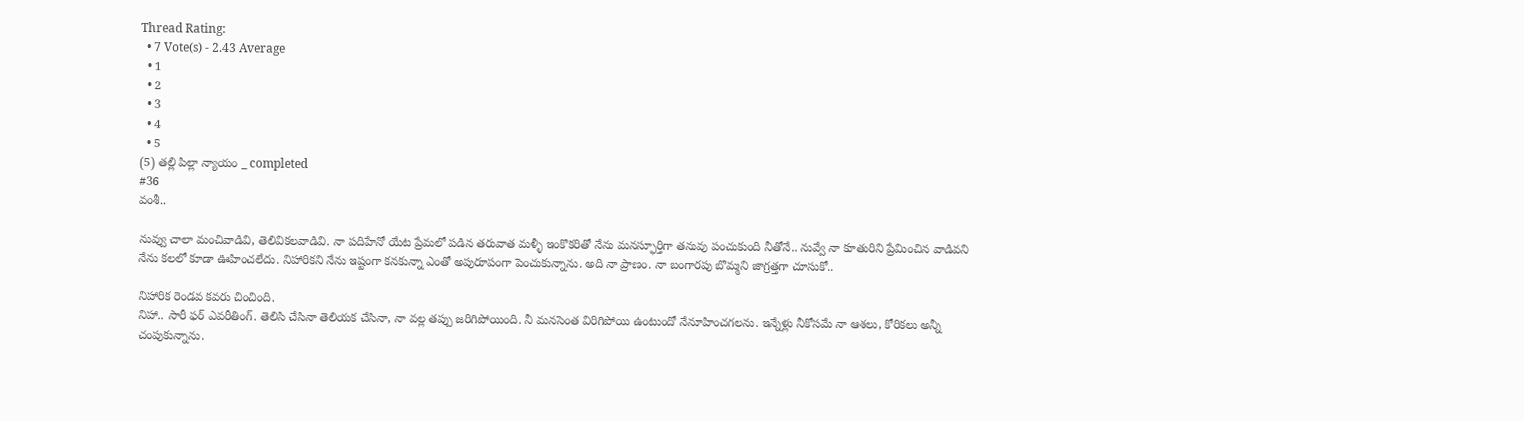Thread Rating:
  • 7 Vote(s) - 2.43 Average
  • 1
  • 2
  • 3
  • 4
  • 5
(5) తల్లి పిల్లా న్యాయం _ completed
#36
వంశీ..

నువ్వు చాలా మంచివాడివి, తెలివికలవాడివి. నా పదిహేనో యేట ప్రేమలో పడిన తరువాత మళ్ళీ ఇంకొకరితో నేను మనస్ఫూర్తిగా తనువు పంచుకుంది నీతోనే.. నువ్వే నా కూతురిని ప్రేమించిన వాడివని నేను కలలో కూడా ఊహించలేదు. నిహారికని నేను ఇష్టంగా కనకున్నా ఎంతో అపురూపంగా పెంచుకున్నాను. అది నా ప్రాణం. నా బంగారపు బొమ్మని జాగ్రత్తగా చూసుకో..

నిహారిక రెండవ కవరు చించింది.
నిహా.. సారీ ఫర్ ఎవరీతింగ్. తెలిసి చేసినా తెలియక చేసినా, నా వల్ల తప్పు జరిగిపోయింది. నీ మనసెంత విరిగిపోయి ఉంటుందో నేనూహించగలను. ఇన్నేళ్లు నీకోసమే నా ఆశలు, కోరికలు అన్నీ చంపుకున్నాను.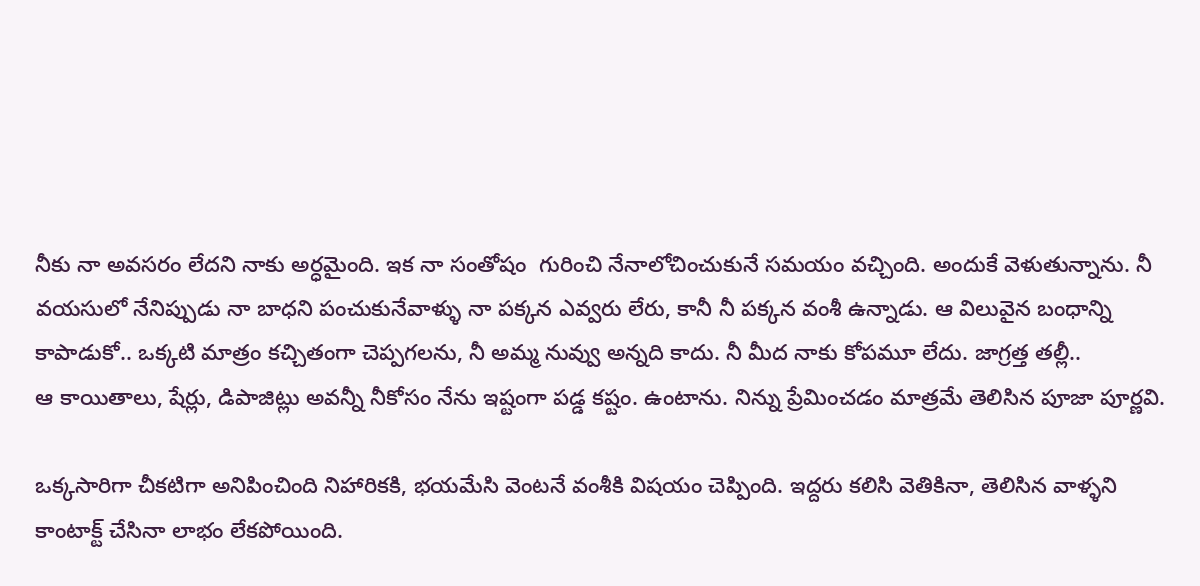నీకు నా అవసరం లేదని నాకు అర్ధమైంది. ఇక నా సంతోషం  గురించి నేనాలోచించుకునే సమయం వచ్చింది. అందుకే వెళుతున్నాను. నీ వయసులో నేనిప్పుడు నా బాధని పంచుకునేవాళ్ళు నా పక్కన ఎవ్వరు లేరు, కానీ నీ పక్కన వంశీ ఉన్నాడు. ఆ విలువైన బంధాన్ని కాపాడుకో.. ఒక్కటి మాత్రం కచ్చితంగా చెప్పగలను, నీ అమ్మ నువ్వు అన్నది కాదు. నీ మీద నాకు కోపమూ లేదు. జాగ్రత్త తల్లీ..
ఆ కాయితాలు, షేర్లు, డిపాజిట్లు అవన్నీ నీకోసం నేను ఇష్టంగా పడ్డ కష్టం. ఉంటాను. నిన్ను ప్రేమించడం మాత్రమే తెలిసిన పూజా పూర్ణవి.

ఒక్కసారిగా చీకటిగా అనిపించింది నిహారికకి, భయమేసి వెంటనే వంశీకి విషయం చెప్పింది. ఇద్దరు కలిసి వెతికినా, తెలిసిన వాళ్ళని కాంటాక్ట్ చేసినా లాభం లేకపోయింది.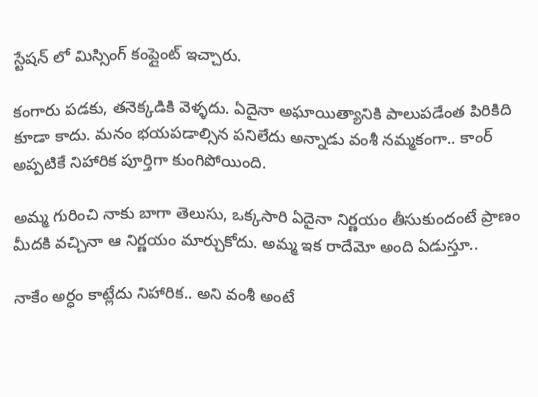స్టేషన్ లో మిస్సింగ్ కంప్లైంట్ ఇచ్చారు.

కంగారు పడకు, తనెక్కడికి వెళ్ళదు. ఏదైనా అఘాయిత్యానికి పాలుపడేంత పిరికిది కూడా కాదు. మనం భయపడాల్సిన పనిలేదు అన్నాడు వంశీ నమ్మకంగా.. కాంర్ అప్పటికే నిహారిక పూర్తిగా కుంగిపోయింది.

అమ్మ గురించి నాకు బాగా తెలుసు, ఒక్కసారి ఏదైనా నిర్ణయం తీసుకుందంటే ప్రాణం మీదకి వచ్చినా ఆ నిర్ణయం మార్చుకోదు. అమ్మ ఇక రాదేమో అంది ఏడుస్తూ..

నాకేం అర్ధం కాట్లేదు నిహారిక.. అని వంశీ అంటే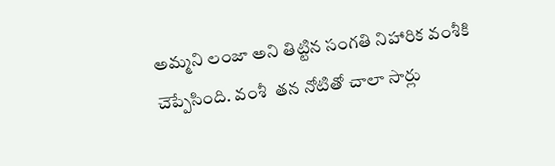అమ్మని లంజా అని తిట్టిన సంగతి నిహారిక వంశీకి చెప్పేసింది. వంశీ  తన నోటితో చాలా సార్లు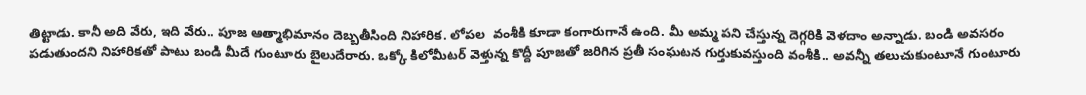తిట్టాడు. కానీ అది వేరు, ఇది వేరు.. పూజ ఆత్మాభిమానం దెబ్బతీసింది నిహారిక. లోపల  వంశీకి కూడా కంగారుగానే ఉంది. మీ అమ్మ పని చేస్తున్న దెగ్గరికి వెళదాం అన్నాడు. బండి అవసరం పడుతుందని నిహారికతో పాటు బండి మీదే గుంటూరు బైలుదేరారు. ఒక్కో కిలోమీటర్ వెళ్తున్న కొద్దీ పూజతో జరిగిన ప్రతీ సంఘటన గుర్తుకువస్తుంది వంశీకి.. అవన్నీ తలుచుకుంటూనే గుంటూరు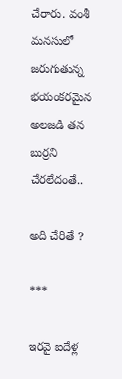చేరారు. వంశీ మనసులో జరుగుతున్న భయంకరమైన అలజడి తన బుర్రని చేరలేదంతే..

అది చేరితే ?

***

ఇరవై ఐదేళ్ల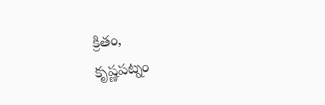క్రితం,
కృష్ణపట్నం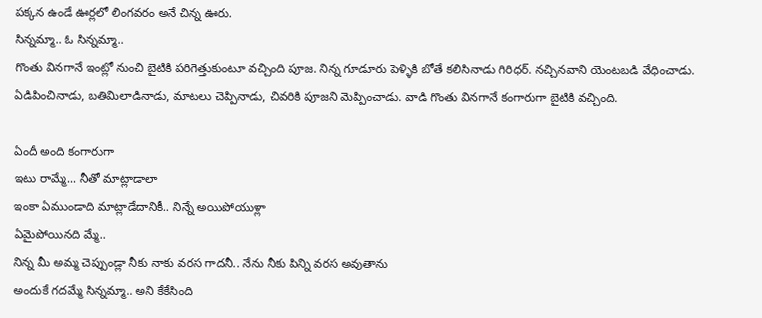పక్కన ఉండే ఊర్లలో లింగవరం అనే చిన్న ఊరు.
సిన్నమ్మా.. ఓ సిన్నమ్మా..
గొంతు వినగానే ఇంట్లో నుంచి బైటికి పరిగెత్తుకుంటూ వచ్చింది పూజ. నిన్న గూడూరు పెళ్ళికి బోతే కలిసినాడు గిరిధర్. నచ్చినవాని యెంటబడి వేధించాడు. ఏడిపించినాడు, బతిమిలాడినాడు, మాటలు చెప్పినాడు, చివరికి పూజని మెప్పించాడు. వాడి గొంతు వినగానే కంగారుగా బైటికి వచ్చింది.

ఏందీ అంది కంగారుగా
ఇటు రామ్మే... నీతో మాట్లాడాలా
ఇంకా ఏముండాది మాట్లాడేదానికీ.. నిన్నే అయిపోయుళ్లా
ఏమైపోయినది మ్మే..
నిన్న మీ అమ్మ చెప్పుండ్లా నీకు నాకు వరస గాదనీ.. నేను నీకు పిన్ని వరస అవుతాను
అందుకే గదమ్మే సిన్నమ్మా.. అని కేకేసింది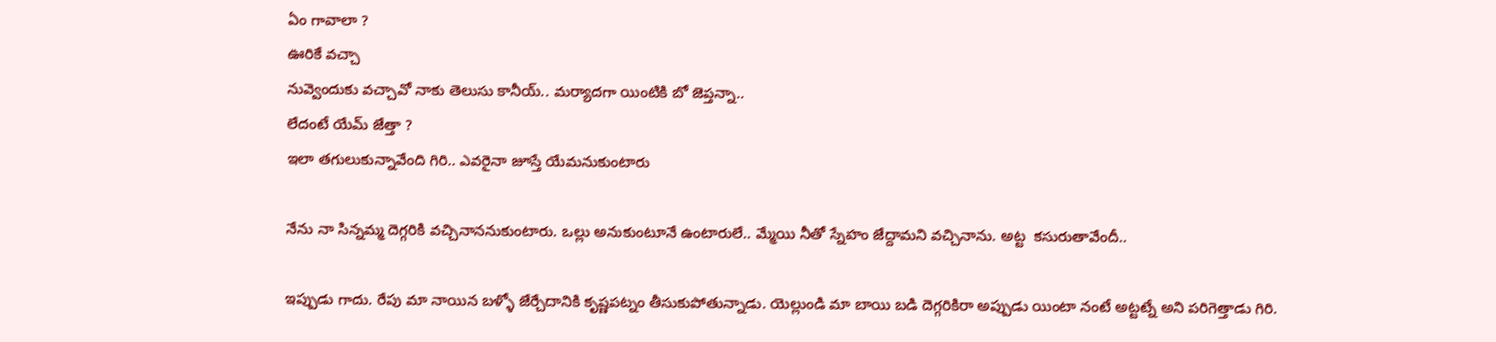ఏం గావాలా ?
ఊరికే వచ్చా
నువ్వెందుకు వచ్చావో నాకు తెలుసు కానీయ్.. మర్యాదగా యింటికి బో జెప్తన్నా..
లేదంటే యేమ్ జేత్తా ?
ఇలా తగులుకున్నావేంది గిరి.. ఎవరైనా జూస్తే యేమనుకుంటారు

నేను నా సిన్నమ్మ దెగ్గరికి వచ్చినాననుకుంటారు. ఒల్లు అనుకుంటూనే ఉంటారులే.. మ్మేయి నీతో స్నేహం జేద్దామని వచ్చినాను. అట్ట  కసురుతావేందీ..

ఇప్పుడు గాదు. రేపు మా నాయిన బళ్ళో జేర్చేదానికి కృష్ణపట్నం తీసుకుపోతున్నాడు. యెల్లుండి మా బాయి బడి దెగ్గరికిరా అప్పుడు యింటా నంటే అట్టట్నే అని పరిగెత్తాడు గిరి.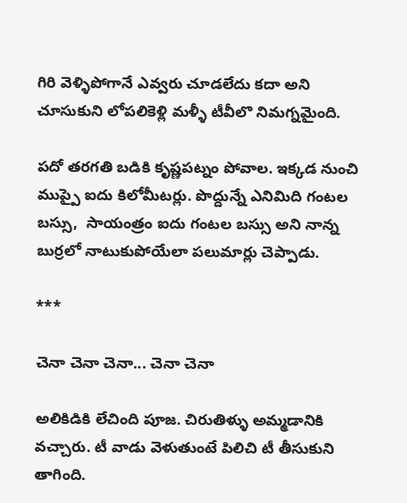గిరి వెళ్ళిపోగానే ఎవ్వరు చూడలేదు కదా అని చూసుకుని లోపలికెళ్లి మళ్ళీ టీవీలొ నిమగ్నమైంది.

పదో తరగతి బడికి కృష్ణపట్నం పోవాల. ఇక్కడ నుంచి ముప్పై ఐదు కిలోమీటర్లు. పొద్దున్నే ఎనిమిది గంటల బస్సు,  సాయంత్రం ఐదు గంటల బస్సు అని నాన్న బుర్రలో నాటుకుపోయేలా పలుమార్లు చెప్పాడు.

***

చెనా చెనా చెనా... చెనా చెనా

అలికిడికి లేచింది పూజ. చిరుతిళ్ళు అమ్మడానికి వచ్చారు. టీ వాడు వెళుతుంటే పిలిచి టీ తీసుకుని తాగింది.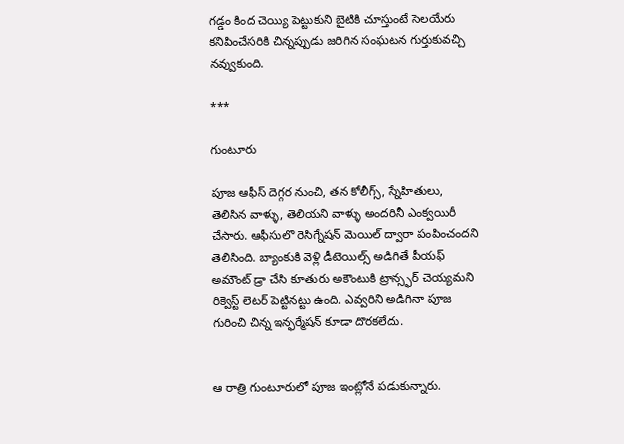గడ్డం కింద చెయ్యి పెట్టుకుని బైటికి చూస్తుంటే సెలయేరు కనిపించేసరికి చిన్నప్పుడు జరిగిన సంఘటన గుర్తుకువచ్చి నవ్వుకుంది.

***

గుంటూరు

పూజ ఆఫీస్ దెగ్గర నుంచి, తన కోలీగ్స్, స్నేహితులు, తెలిసిన వాళ్ళు, తెలియని వాళ్ళు అందరినీ ఎంక్వయిరీ చేసారు. ఆఫీసులొ రెసిగ్నేషన్ మెయిల్ ద్వారా పంపించందని తెలిసింది. బ్యాంకుకి వెళ్లి డీటెయిల్స్ అడిగితే పీయఫ్ అమౌంట్ డ్రా చేసి కూతురు అకౌంటుకి ట్రాన్స్ఫర్ చెయ్యమని రిక్వెస్ట్ లెటర్ పెట్టినట్టు ఉంది. ఎవ్వరిని అడిగినా పూజ గురించి చిన్న ఇన్ఫర్మేషన్ కూడా దొరకలేదు.


ఆ రాత్రి గుంటూరులో పూజ ఇంట్లోనే పడుకున్నారు.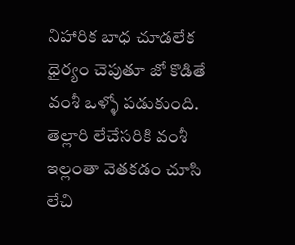నిహారిక బాధ చూడలేక ధైర్యం చెపుతూ జో కొడితే వంశీ ఒళ్ళో పడుకుంది. తెల్లారి లేచేసరికి వంశీ ఇల్లంతా వెతకడం చూసి లేచి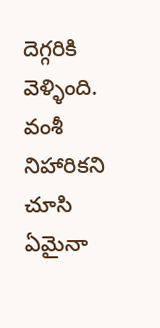దెగ్గరికి వెళ్ళింది. వంశీ నిహారికని చూసి ఏమైనా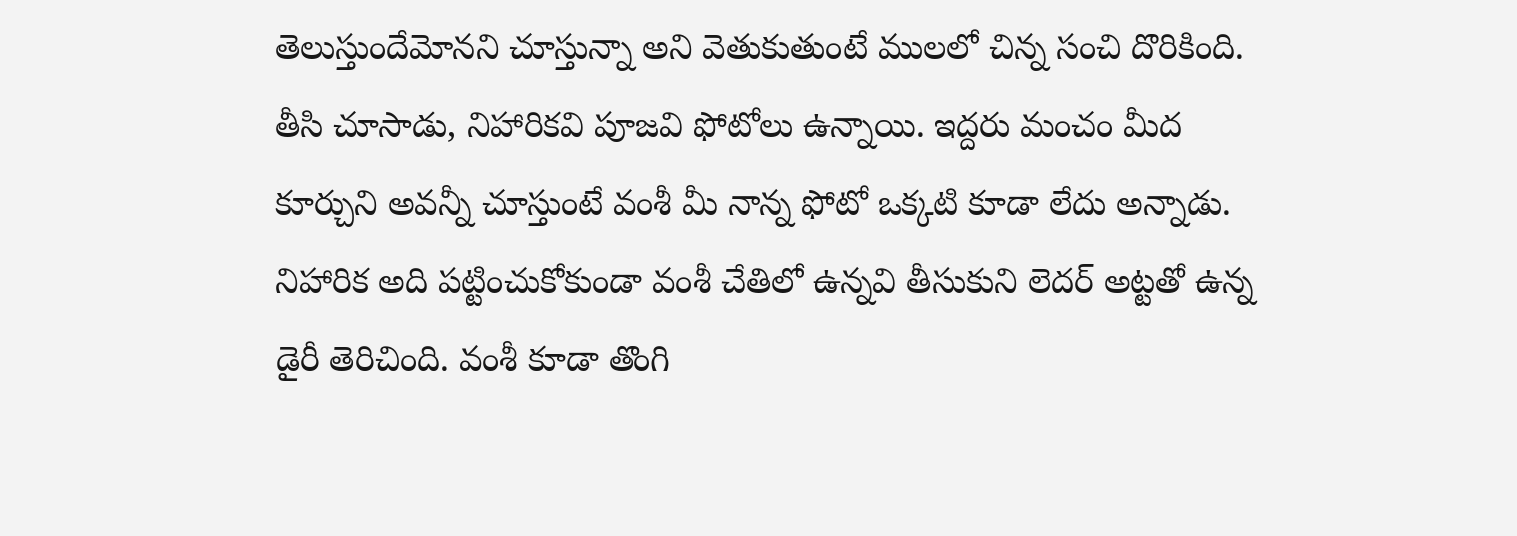తెలుస్తుందేమోనని చూస్తున్నా అని వెతుకుతుంటే ములలో చిన్న సంచి దొరికింది. తీసి చూసాడు, నిహారికవి పూజవి ఫోటోలు ఉన్నాయి. ఇద్దరు మంచం మీద కూర్చుని అవన్నీ చూస్తుంటే వంశీ మీ నాన్న ఫోటో ఒక్కటి కూడా లేదు అన్నాడు. నిహారిక అది పట్టించుకోకుండా వంశీ చేతిలో ఉన్నవి తీసుకుని లెదర్ అట్టతో ఉన్న డైరీ తెరిచింది. వంశీ కూడా తొంగి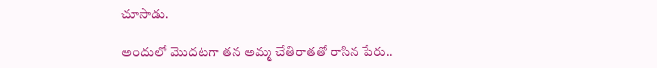చూసాడు.

అందులో మొదటగా తన అమ్మ చేతిరాతతో రాసిన పేరు..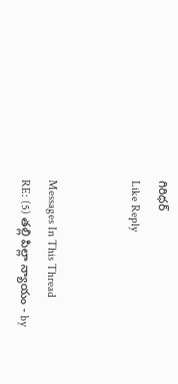గిరిధర్
Like Reply


Messages In This Thread
RE: (5) తల్లి పిల్లా న్యాయం - by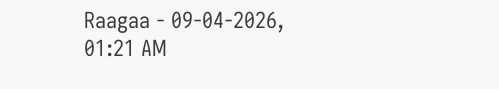Raagaa - 09-04-2026, 01:21 AM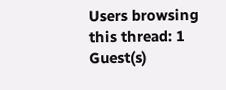Users browsing this thread: 1 Guest(s)